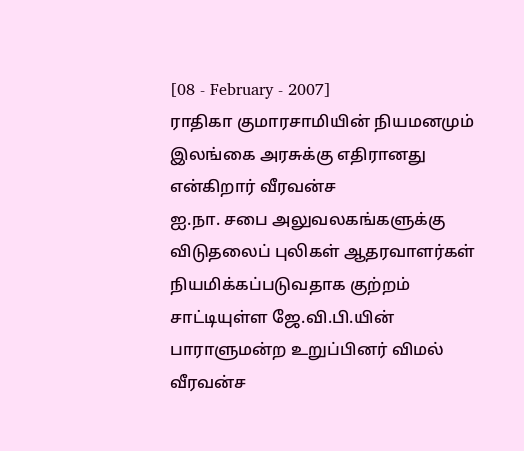[08 - February - 2007]
ராதிகா குமாரசாமியின் நியமனமும் இலங்கை அரசுக்கு எதிரானது என்கிறார் வீரவன்ச
ஐ.நா. சபை அலுவலகங்களுக்கு விடுதலைப் புலிகள் ஆதரவாளர்கள் நியமிக்கப்படுவதாக குற்றம் சாட்டியுள்ள ஜே.வி.பி.யின் பாராளுமன்ற உறுப்பினர் விமல் வீரவன்ச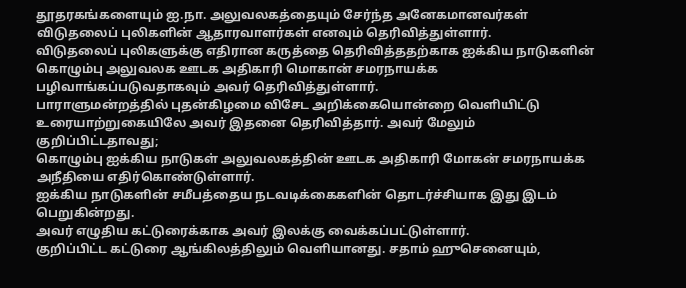தூதரகங்களையும் ஐ.நா. அலுவலகத்தையும் சேர்ந்த அனேகமானவர்கள் விடுதலைப் புலிகளின் ஆதாரவாளர்கள் எனவும் தெரிவித்துள்ளார்.
விடுதலைப் புலிகளுக்கு எதிரான கருத்தை தெரிவித்ததற்காக ஐக்கிய நாடுகளின் கொழும்பு அலுவலக ஊடக அதிகாரி மொகான் சமரநாயக்க பழிவாங்கப்படுவதாகவும் அவர் தெரிவித்துள்ளார்.
பாராளுமன்றத்தில் புதன்கிழமை விசேட அறிக்கையொன்றை வெளியிட்டு உரையாற்றுகையிலே அவர் இதனை தெரிவித்தார். அவர் மேலும் குறிப்பிட்டதாவது;
கொழும்பு ஐக்கிய நாடுகள் அலுவலகத்தின் ஊடக அதிகாரி மோகன் சமரநாயக்க அநீதியை எதிர்கொண்டுள்ளார்.
ஐக்கிய நாடுகளின் சமீபத்தைய நடவடிக்கைகளின் தொடர்ச்சியாக இது இடம் பெறுகின்றது.
அவர் எழுதிய கட்டுரைக்காக அவர் இலக்கு வைக்கப்பட்டுள்ளார்.
குறிப்பிட்ட கட்டுரை ஆங்கிலத்திலும் வெளியானது. சதாம் ஹுசெனையும்,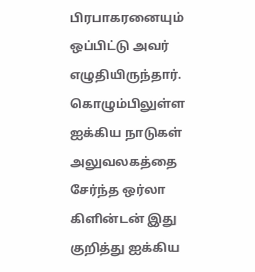பிரபாகரனையும் ஒப்பிட்டு அவர் எழுதியிருந்தார்.
கொழும்பிலுள்ள ஐக்கிய நாடுகள் அலுவலகத்தை சேர்ந்த ஒர்லா கிளின்டன் இது குறித்து ஐக்கிய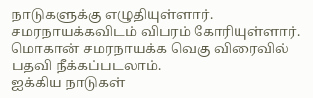நாடுகளுக்கு எழுதியுள்ளார். சமரநாயக்கவிடம் விபரம் கோரியுள்ளார்.
மொகான் சமரநாயக்க வெகு விரைவில் பதவி நீக்கப்படலாம்.
ஐக்கிய நாடுகள்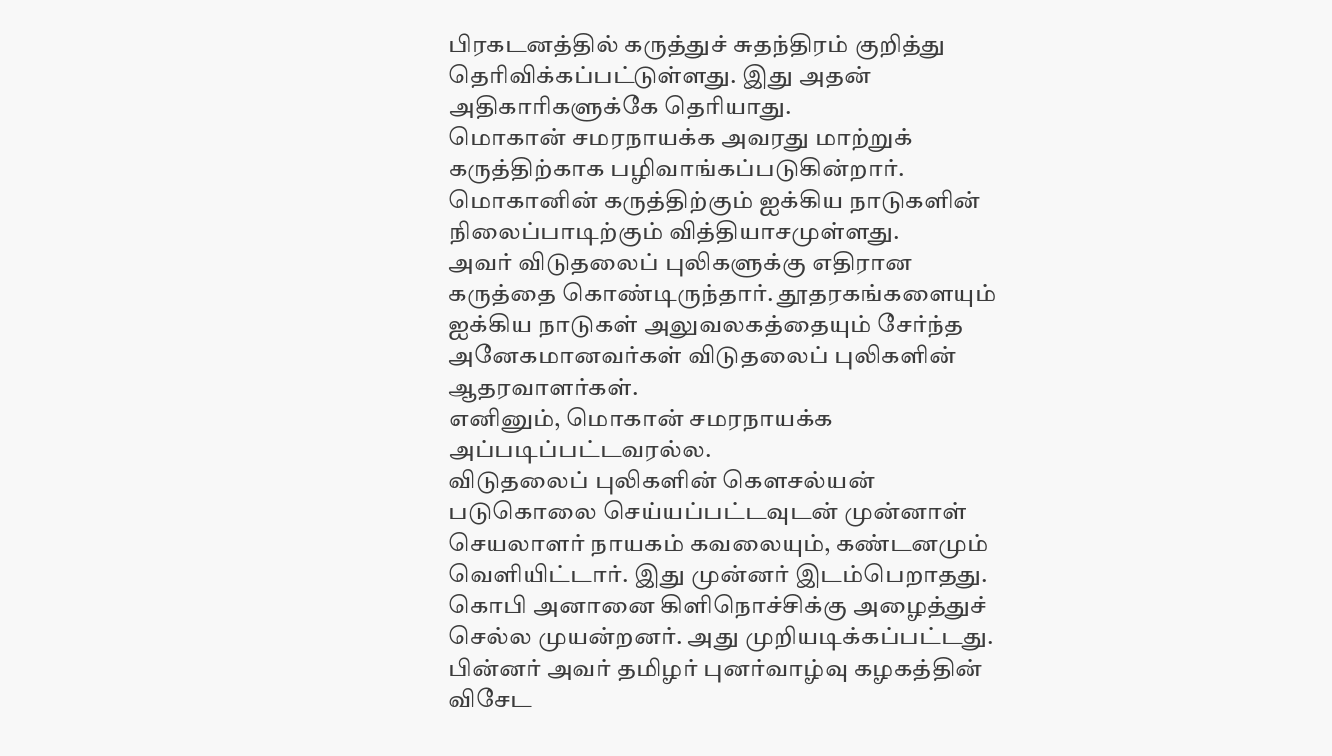பிரகடனத்தில் கருத்துச் சுதந்திரம் குறித்து தெரிவிக்கப்பட்டுள்ளது. இது அதன் அதிகாரிகளுக்கே தெரியாது.
மொகான் சமரநாயக்க அவரது மாற்றுக் கருத்திற்காக பழிவாங்கப்படுகின்றார்.
மொகானின் கருத்திற்கும் ஐக்கிய நாடுகளின் நிலைப்பாடிற்கும் வித்தியாசமுள்ளது.
அவர் விடுதலைப் புலிகளுக்கு எதிரான கருத்தை கொண்டிருந்தார். தூதரகங்களையும் ஐக்கிய நாடுகள் அலுவலகத்தையும் சேர்ந்த அனேகமானவர்கள் விடுதலைப் புலிகளின் ஆதரவாளர்கள்.
எனினும், மொகான் சமரநாயக்க அப்படிப்பட்டவரல்ல.
விடுதலைப் புலிகளின் கௌசல்யன் படுகொலை செய்யப்பட்டவுடன் முன்னாள் செயலாளர் நாயகம் கவலையும், கண்டனமும் வெளியிட்டார். இது முன்னர் இடம்பெறாதது.
கொபி அனானை கிளிநொச்சிக்கு அழைத்துச் செல்ல முயன்றனர். அது முறியடிக்கப்பட்டது. பின்னர் அவர் தமிழர் புனர்வாழ்வு கழகத்தின் விசேட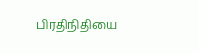பிரதிநிதியை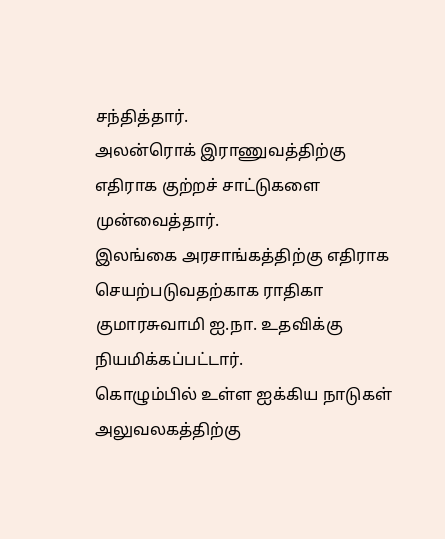சந்தித்தார்.
அலன்ரொக் இராணுவத்திற்கு எதிராக குற்றச் சாட்டுகளை முன்வைத்தார்.
இலங்கை அரசாங்கத்திற்கு எதிராக செயற்படுவதற்காக ராதிகா குமாரசுவாமி ஐ.நா. உதவிக்கு நியமிக்கப்பட்டார்.
கொழும்பில் உள்ள ஐக்கிய நாடுகள் அலுவலகத்திற்கு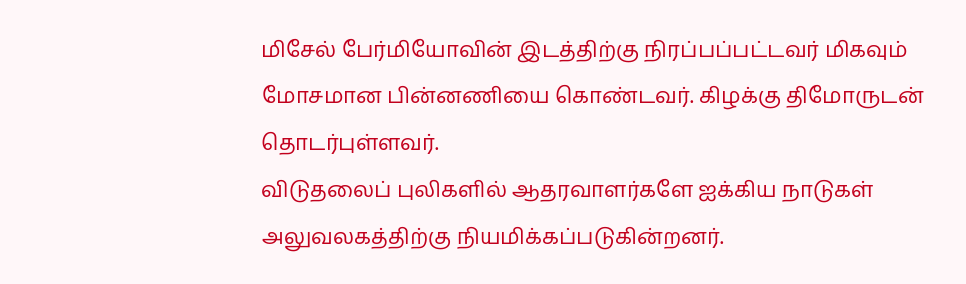மிசேல் பேர்மியோவின் இடத்திற்கு நிரப்பப்பட்டவர் மிகவும் மோசமான பின்னணியை கொண்டவர். கிழக்கு திமோருடன் தொடர்புள்ளவர்.
விடுதலைப் புலிகளில் ஆதரவாளர்களே ஐக்கிய நாடுகள் அலுவலகத்திற்கு நியமிக்கப்படுகின்றனர்.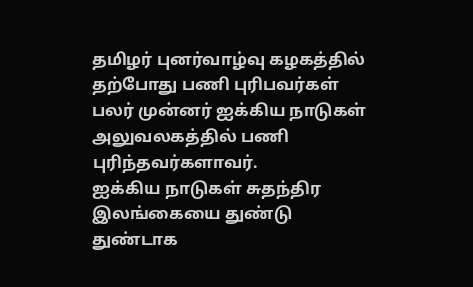தமிழர் புனர்வாழ்வு கழகத்தில் தற்போது பணி புரிபவர்கள் பலர் முன்னர் ஐக்கிய நாடுகள் அலுவலகத்தில் பணி புரிந்தவர்களாவர்.
ஐக்கிய நாடுகள் சுதந்திர இலங்கையை துண்டு துண்டாக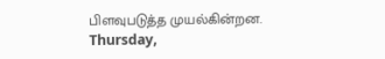பிளவுபடுத்த முயல்கின்றன.
Thursday,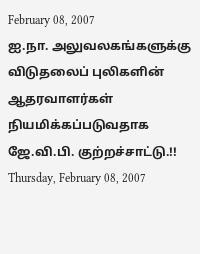February 08, 2007
ஐ.நா. அலுவலகங்களுக்கு விடுதலைப் புலிகளின் ஆதரவாளர்கள் நியமிக்கப்படுவதாக ஜே.வி.பி. குற்றச்சாட்டு.!!
Thursday, February 08, 2007